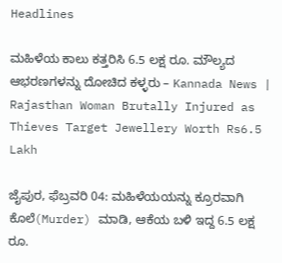Headlines

ಮಹಿಳೆಯ ಕಾಲು ಕತ್ತರಿಸಿ 6.5 ಲಕ್ಷ ರೂ. ಮೌಲ್ಯದ ಆಭರಣಗಳನ್ನು ದೋಚಿದ ಕಳ್ಳರು – Kannada News | Rajasthan Woman Brutally Injured as Thieves Target Jewellery Worth Rs6.5 Lakh

ಜೈಪುರ, ಫೆಬ್ರವರಿ 04: ಮಹಿಳೆಯಯನ್ನು ಕ್ರೂರವಾಗಿ ಕೊಲೆ(Murder) ಮಾಡಿ, ಆಕೆಯ ಬಳಿ ಇದ್ದ 6.5 ಲಕ್ಷ ರೂ.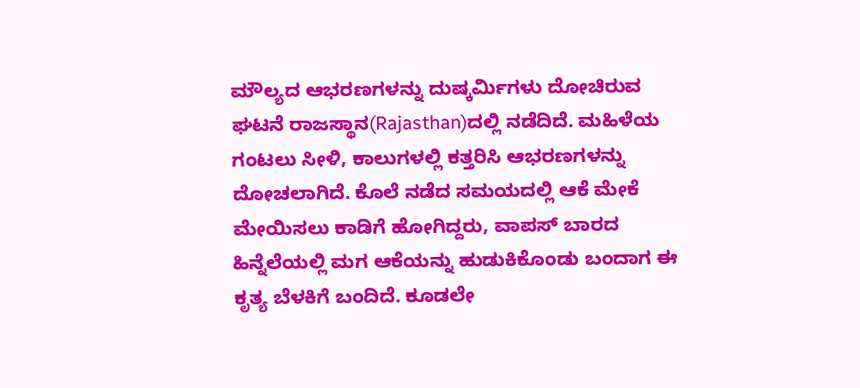ಮೌಲ್ಯದ ಆಭರಣಗಳನ್ನು ದುಷ್ಕರ್ಮಿಗಳು ದೋಚಿರುವ ಘಟನೆ ರಾಜಸ್ಥಾನ(Rajasthan)ದಲ್ಲಿ ನಡೆದಿದೆ. ಮಹಿಳೆಯ ಗಂಟಲು ಸೀಳಿ, ಕಾಲುಗಳಲ್ಲಿ ಕತ್ತರಿಸಿ ಆಭರಣಗಳನ್ನು ದೋಚಲಾಗಿದೆ. ಕೊಲೆ ನಡೆದ ಸಮಯದಲ್ಲಿ ಆಕೆ ಮೇಕೆ ಮೇಯಿಸಲು ಕಾಡಿಗೆ ಹೋಗಿದ್ದರು, ವಾಪಸ್ ಬಾರದ ಹಿನ್ನೆಲೆಯಲ್ಲಿ ಮಗ ಆಕೆಯನ್ನು ಹುಡುಕಿಕೊಂಡು ಬಂದಾಗ ಈ ಕೃತ್ಯ ಬೆಳಕಿಗೆ ಬಂದಿದೆ. ಕೂಡಲೇ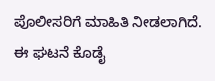ಪೊಲೀಸರಿಗೆ ಮಾಹಿತಿ ನೀಡಲಾಗಿದೆ. ಈ ಘಟನೆ ಕೊಡೈ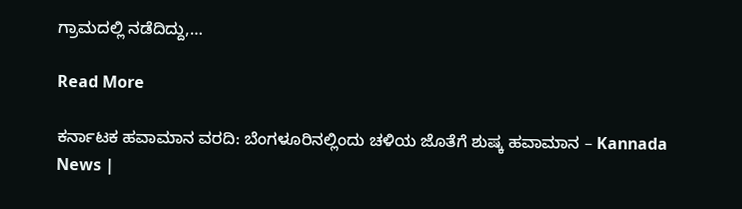ಗ್ರಾಮದಲ್ಲಿ ನಡೆದಿದ್ದು,…

Read More

ಕರ್ನಾಟಕ ಹವಾಮಾನ ವರದಿ: ಬೆಂಗಳೂರಿನಲ್ಲಿಂದು ಚಳಿಯ ಜೊತೆಗೆ ಶುಷ್ಕ ಹವಾಮಾನ – Kannada News |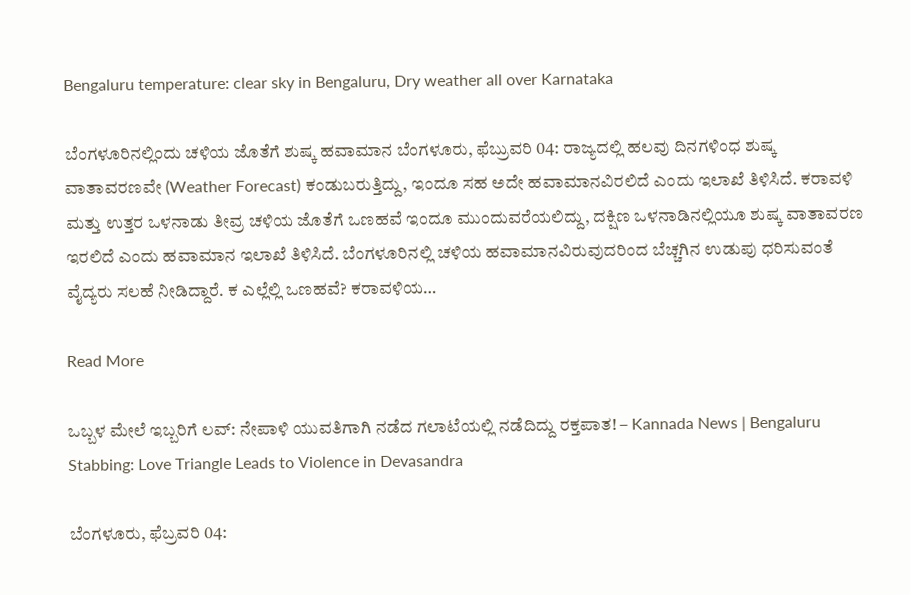Bengaluru temperature: clear sky in Bengaluru, Dry weather all over Karnataka

ಬೆಂಗಳೂರಿನಲ್ಲಿಂದು ಚಳಿಯ ಜೊತೆಗೆ ಶುಷ್ಕ ಹವಾಮಾನ ಬೆಂಗಳೂರು, ಫೆಬ್ರುವರಿ 04: ರಾಜ್ಯದಲ್ಲಿ ಹಲವು ದಿನಗಳಿಂಧ ಶುಷ್ಕ ವಾತಾವರಣವೇ (Weather Forecast) ಕಂಡುಬರುತ್ತಿದ್ದು, ಇಂದೂ ಸಹ ಅದೇ ಹವಾಮಾನವಿರಲಿದೆ ಎಂದು ಇಲಾಖೆ ತಿಳಿಸಿದೆ. ಕರಾವಳಿ ಮತ್ತು ಉತ್ತರ ಒಳನಾಡು ತೀವ್ರ ಚಳಿಯ ಜೊತೆಗೆ ಒಣಹವೆ ಇಂದೂ ಮುಂದುವರೆಯಲಿದ್ದು, ದಕ್ಷಿಣ ಒಳನಾಡಿನಲ್ಲಿಯೂ ಶುಷ್ಕ ವಾತಾವರಣ ಇರಲಿದೆ ಎಂದು ಹವಾಮಾನ ಇಲಾಖೆ ತಿಳಿಸಿದೆ. ಬೆಂಗಳೂರಿನಲ್ಲಿ ಚಳಿಯ ಹವಾಮಾನವಿರುವುದರಿಂದ ಬೆಚ್ಚಗಿನ ಉಡುಪು ಧರಿಸುವಂತೆ ವೈದ್ಯರು ಸಲಹೆ ನೀಡಿದ್ದಾರೆ. ಕ ಎಲ್ಲೆಲ್ಲಿ ಒಣಹವೆ? ಕರಾವಳಿಯ…

Read More

ಒಬ್ಬಳ ಮೇಲೆ ಇಬ್ಬರಿಗೆ ಲವ್: ನೇಪಾಳಿ ಯುವತಿಗಾಗಿ ನಡೆದ ಗಲಾಟೆಯಲ್ಲಿ ನಡೆದಿದ್ದು ರಕ್ತಪಾತ! – Kannada News | Bengaluru Stabbing: Love Triangle Leads to Violence in Devasandra

ಬೆಂಗಳೂರು, ಫೆಬ್ರವರಿ 04: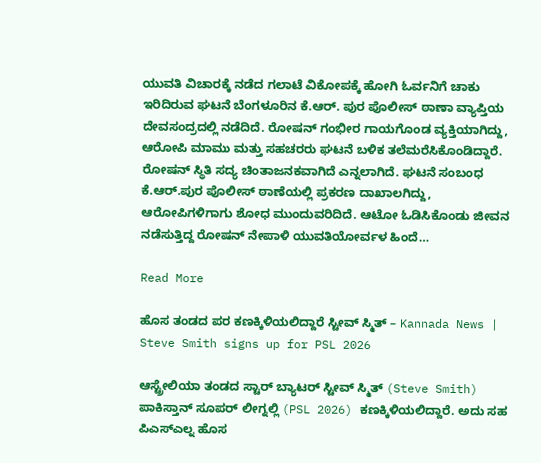ಯುವತಿ ವಿಚಾರಕ್ಕೆ ನಡೆದ ಗಲಾಟೆ ವಿಕೋಪಕ್ಕೆ ಹೋಗಿ ಓರ್ವನಿಗೆ ಚಾಕು ಇರಿದಿರುವ ಘಟನೆ ಬೆಂಗಳೂರಿನ ಕೆ.ಆರ್. ಪುರ ಪೊಲೀಸ್ ಠಾಣಾ ವ್ಯಾಪ್ತಿಯ ದೇವಸಂದ್ರದಲ್ಲಿ ನಡೆದಿದೆ. ರೋಷನ್ ಗಂಭೀರ ಗಾಯಗೊಂಡ ವ್ಯಕ್ತಿಯಾಗಿದ್ದು, ಆರೋಪಿ ಮಾಮು ಮತ್ತು ಸಹಚರರು ಘಟನೆ ಬಳಿಕ ತಲೆಮರೆಸಿಕೊಂಡಿದ್ದಾರೆ. ರೋಷನ್ ಸ್ಥಿತಿ ಸದ್ಯ ಚಿಂತಾಜನಕವಾಗಿದೆ ಎನ್ನಲಾಗಿದೆ. ಘಟನೆ ಸಂಬಂಧ ಕೆ.ಆರ್.ಪುರ ಪೊಲೀಸ್ ಠಾಣೆಯಲ್ಲಿ ಪ್ರಕರಣ ದಾಖಾಲಗಿದ್ದು, ಆರೋಪಿಗಳಿಗಾಗು ಶೋಧ ಮುಂದುವರಿದಿದೆ. ಆಟೋ ಓಡಿಸಿಕೊಂಡು ಜೀವನ ನಡೆಸುತ್ತಿದ್ದ ರೋಷನ್ ನೇಪಾಳಿ ಯುವತಿಯೋರ್ವಳ ಹಿಂದೆ…

Read More

ಹೊಸ ತಂಡದ ಪರ ಕಣಕ್ಕಿಳಿಯಲಿದ್ದಾರೆ ಸ್ಟೀವ್ ಸ್ಮಿತ್ – Kannada News | Steve Smith signs up for PSL 2026

ಆಸ್ಟ್ರೇಲಿಯಾ ತಂಡದ ಸ್ಟಾರ್ ಬ್ಯಾಟರ್ ಸ್ಟೀವ್ ಸ್ಮಿತ್ (Steve Smith) ಪಾಕಿಸ್ತಾನ್ ಸೂಪರ್ ಲೀಗ್ನಲ್ಲಿ (PSL 2026) ಕಣಕ್ಕಿಳಿಯಲಿದ್ದಾರೆ. ಅದು ಸಹ ಪಿಎಸ್ಎಲ್ನ ಹೊಸ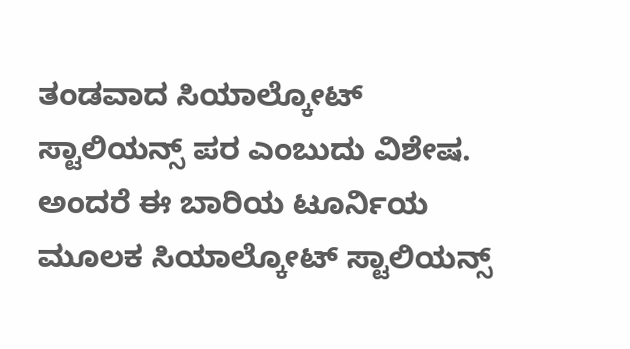ತಂಡವಾದ ಸಿಯಾಲ್ಕೋಟ್ ಸ್ಟಾಲಿಯನ್ಸ್ ಪರ ಎಂಬುದು ವಿಶೇಷ. ಅಂದರೆ ಈ ಬಾರಿಯ ಟೂರ್ನಿಯ ಮೂಲಕ ಸಿಯಾಲ್ಕೋಟ್ ಸ್ಟಾಲಿಯನ್ಸ್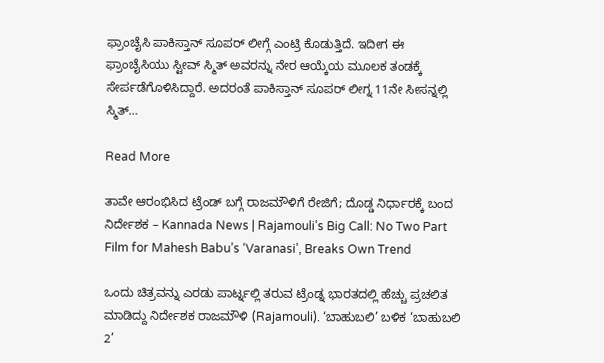ಫ್ರಾಂಚೈಸಿ ಪಾಕಿಸ್ತಾನ್ ಸೂಪರ್ ಲೀಗ್ಗೆ ಎಂಟ್ರಿ ಕೊಡುತ್ತಿದೆ. ಇದೀಗ ಈ ಫ್ರಾಂಚೈಸಿಯು ಸ್ಟೀವ್ ಸ್ಮಿತ್ ಅವರನ್ನು ನೇರ ಆಯ್ಕೆಯ ಮೂಲಕ ತಂಡಕ್ಕೆ ಸೇರ್ಪಡೆಗೊಳಿಸಿದ್ದಾರೆ. ಅದರಂತೆ ಪಾಕಿಸ್ತಾನ್ ಸೂಪರ್ ಲೀಗ್ನ 11ನೇ ಸೀಸನ್ನಲ್ಲಿ ಸ್ಮಿತ್…

Read More

ತಾವೇ ಆರಂಭಿಸಿದ ಟ್ರೆಂಡ್ ಬಗ್ಗೆ ರಾಜಮೌಳಿಗೆ ರೇಜಿಗೆ; ದೊಡ್ಡ ನಿರ್ಧಾರಕ್ಕೆ ಬಂದ ನಿರ್ದೇಶಕ – Kannada News | Rajamouli’s Big Call: No Two Part Film for Mahesh Babu’s ‘Varanasi’, Breaks Own Trend

ಒಂದು ಚಿತ್ರವನ್ನು ಎರಡು ಪಾರ್ಟ್ನಲ್ಲಿ ತರುವ ಟ್ರೆಂಡ್ನ ಭಾರತದಲ್ಲಿ ಹೆಚ್ಚು ಪ್ರಚಲಿತ ಮಾಡಿದ್ದು ನಿರ್ದೇಶಕ ರಾಜಮೌಳಿ (Rajamouli). ‘ಬಾಹುಬಲಿ’ ಬಳಿಕ ‘ಬಾಹುಬಲಿ 2’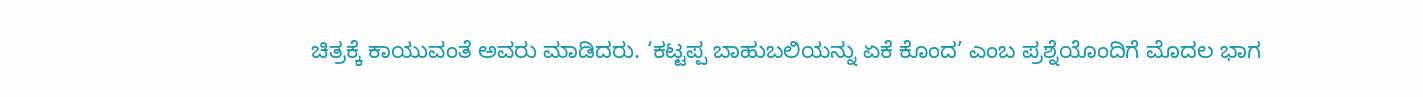ಚಿತ್ರಕ್ಕೆ ಕಾಯುವಂತೆ ಅವರು ಮಾಡಿದರು. ‘ಕಟ್ಟಪ್ಪ ಬಾಹುಬಲಿಯನ್ನು ಏಕೆ ಕೊಂದ’ ಎಂಬ ಪ್ರಶ್ನೆಯೊಂದಿಗೆ ಮೊದಲ ಭಾಗ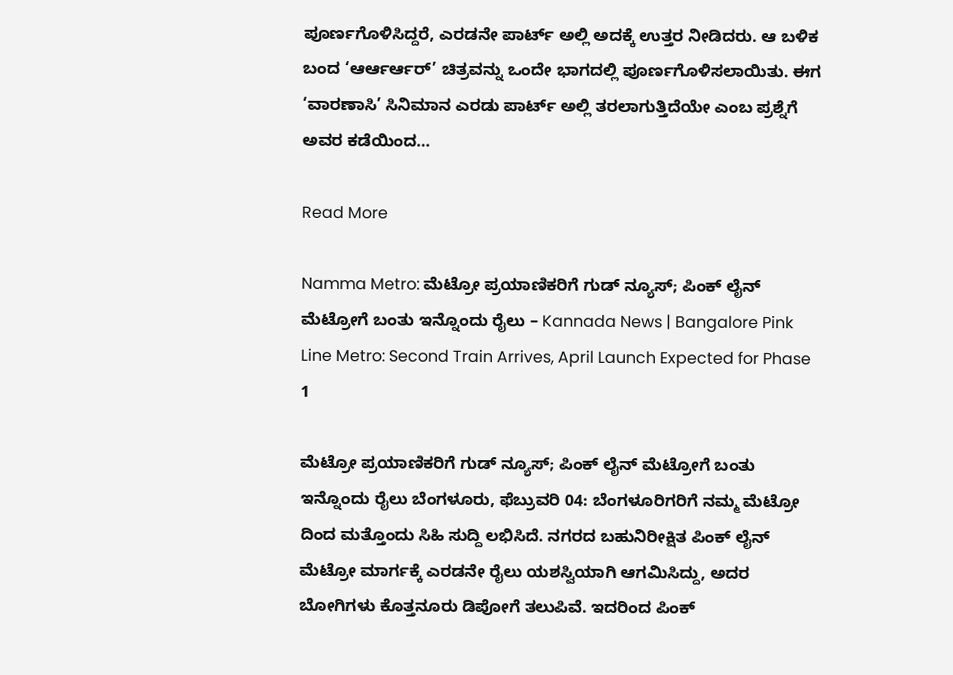ಪೂರ್ಣಗೊಳಿಸಿದ್ದರೆ, ಎರಡನೇ ಪಾರ್ಟ್ ಅಲ್ಲಿ ಅದಕ್ಕೆ ಉತ್ತರ ನೀಡಿದರು. ಆ ಬಳಿಕ ಬಂದ ‘ಆರ್ಆರ್ಆರ್’ ಚಿತ್ರವನ್ನು ಒಂದೇ ಭಾಗದಲ್ಲಿ ಪೂರ್ಣಗೊಳಿಸಲಾಯಿತು. ಈಗ ‘ವಾರಣಾಸಿ’ ಸಿನಿಮಾನ ಎರಡು ಪಾರ್ಟ್ ಅಲ್ಲಿ ತರಲಾಗುತ್ತಿದೆಯೇ ಎಂಬ ಪ್ರಶ್ನೆಗೆ ಅವರ ಕಡೆಯಿಂದ…

Read More

Namma Metro: ಮೆಟ್ರೋ ಪ್ರಯಾಣಿಕರಿಗೆ ಗುಡ್ ನ್ಯೂಸ್; ಪಿಂಕ್ ಲೈನ್ ಮೆಟ್ರೋಗೆ ಬಂತು ಇನ್ನೊಂದು ರೈಲು – Kannada News | Bangalore Pink Line Metro: Second Train Arrives, April Launch Expected for Phase 1

ಮೆಟ್ರೋ ಪ್ರಯಾಣಿಕರಿಗೆ ಗುಡ್ ನ್ಯೂಸ್; ಪಿಂಕ್ ಲೈನ್ ಮೆಟ್ರೋಗೆ ಬಂತು ಇನ್ನೊಂದು ರೈಲು ಬೆಂಗಳೂರು, ಫೆಬ್ರುವರಿ 04: ಬೆಂಗಳೂರಿಗರಿಗೆ ನಮ್ಮ ಮೆಟ್ರೋ ದಿಂದ ಮತ್ತೊಂದು ಸಿಹಿ ಸುದ್ದಿ ಲಭಿಸಿದೆ. ನಗರದ ಬಹುನಿರೀಕ್ಷಿತ ಪಿಂಕ್ ಲೈನ್ ಮೆಟ್ರೋ ಮಾರ್ಗಕ್ಕೆ ಎರಡನೇ ರೈಲು ಯಶಸ್ವಿಯಾಗಿ ಆಗಮಿಸಿದ್ದು, ಅದರ ಬೋಗಿಗಳು ಕೊತ್ತನೂರು ಡಿಪೋಗೆ ತಲುಪಿವೆ. ಇದರಿಂದ ಪಿಂಕ್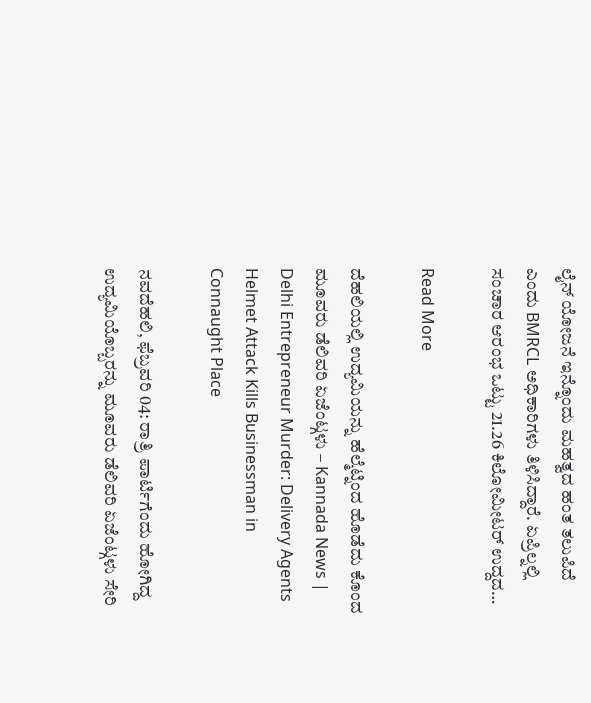ಲೈನ್ ಯೋಜನೆ ಇನ್ನೊಂದು ಮಹತ್ವದ ಹಂತ ತಲುಪಿದೆ ಎಂದು BMRCL ಅಧಿಕಾರಿಗಳು ತಿಳಿಸಿದ್ದಾರೆ. ಏಪ್ರಿಲ್ನಲ್ಲಿ ಸಂಚಾರ ಆರಂಭ ಒಟ್ಟು 21.26 ಕಿಲೋಮೀಟರ್ ಉದ್ದದ…

Read More

ದೆಹಲಿಯಲ್ಲಿ ಉದ್ಯಮಿಯನ್ನು ಹೆಲ್ಮೆಟ್ನಿಂದ ಹೊಡೆದು ಕೊಂದ ಮೂವರು ಡೆಲಿವರಿ ಏಜೆಂಟ್ಗಳು – Kannada News | Delhi Entrepreneur Murder: Delivery Agents Helmet Attack Kills Businessman in Connaught Place

ನವದೆಹಲಿ, ಫೆಬ್ರವರಿ 04: ರಾತ್ರಿ ಪಾರ್ಟಿಗೆಂದು ಹೋಗಿದ್ದ ಉದ್ಯಮಿಯೊಬ್ಬರನ್ನು ಮೂವರು ಡೆಲಿವರಿ ಏಜೆಂಟ್ಗಳು ಸೇರಿ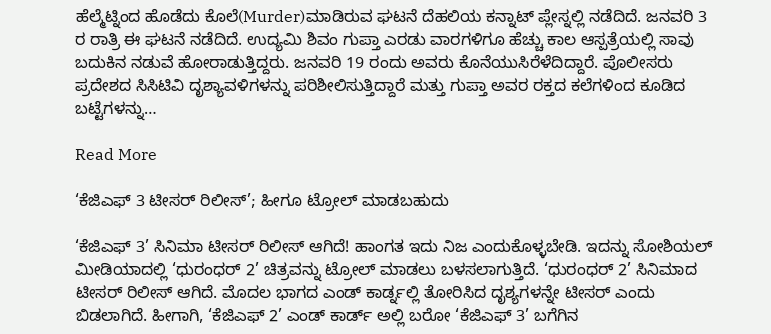ಹೆಲ್ಮೆಟ್ನಿಂದ ಹೊಡೆದು ಕೊಲೆ(Murder)ಮಾಡಿರುವ ಘಟನೆ ದೆಹಲಿಯ ಕನ್ನಾಟ್ ಪ್ಲೇಸ್ನಲ್ಲಿ ನಡೆದಿದೆ. ಜನವರಿ 3 ರ ರಾತ್ರಿ ಈ ಘಟನೆ ನಡೆದಿದೆ. ಉದ್ಯಮಿ ಶಿವಂ ಗುಪ್ತಾ ಎರಡು ವಾರಗಳಿಗೂ ಹೆಚ್ಚು ಕಾಲ ಆಸ್ಪತ್ರೆಯಲ್ಲಿ ಸಾವು ಬದುಕಿನ ನಡುವೆ ಹೋರಾಡುತ್ತಿದ್ದರು. ಜನವರಿ 19 ರಂದು ಅವರು ಕೊನೆಯುಸಿರೆಳೆದಿದ್ದಾರೆ. ಪೊಲೀಸರು ಪ್ರದೇಶದ ಸಿಸಿಟಿವಿ ದೃಶ್ಯಾವಳಿಗಳನ್ನು ಪರಿಶೀಲಿಸುತ್ತಿದ್ದಾರೆ ಮತ್ತು ಗುಪ್ತಾ ಅವರ ರಕ್ತದ ಕಲೆಗಳಿಂದ ಕೂಡಿದ ಬಟ್ಟೆಗಳನ್ನು…

Read More

‘ಕೆಜಿಎಫ್ 3 ಟೀಸರ್ ರಿಲೀಸ್’; ಹೀಗೂ ಟ್ರೋಲ್ ಮಾಡಬಹುದು

‘ಕೆಜಿಎಫ್ 3’ ಸಿನಿಮಾ ಟೀಸರ್ ರಿಲೀಸ್ ಆಗಿದೆ! ಹಾಂಗತ ಇದು ನಿಜ ಎಂದುಕೊಳ್ಳಬೇಡಿ. ಇದನ್ನು ಸೋಶಿಯಲ್ ಮೀಡಿಯಾದಲ್ಲಿ ‘ಧುರಂಧರ್ 2’ ಚಿತ್ರವನ್ನು ಟ್ರೋಲ್ ಮಾಡಲು ಬಳಸಲಾಗುತ್ತಿದೆ. ‘ಧುರಂಧರ್ 2’ ಸಿನಿಮಾದ ಟೀಸರ್ ರಿಲೀಸ್ ಆಗಿದೆ. ಮೊದಲ ಭಾಗದ ಎಂಡ್ ಕಾರ್ಡ್ನಲ್ಲಿ ತೋರಿಸಿದ ದೃಶ್ಯಗಳನ್ನೇ ಟೀಸರ್ ಎಂದು ಬಿಡಲಾಗಿದೆ. ಹೀಗಾಗಿ, ‘ಕೆಜಿಎಫ್ 2’ ಎಂಡ್ ಕಾರ್ಡ್ ಅಲ್ಲಿ ಬರೋ ‘ಕೆಜಿಎಫ್ 3’ ಬಗೆಗಿನ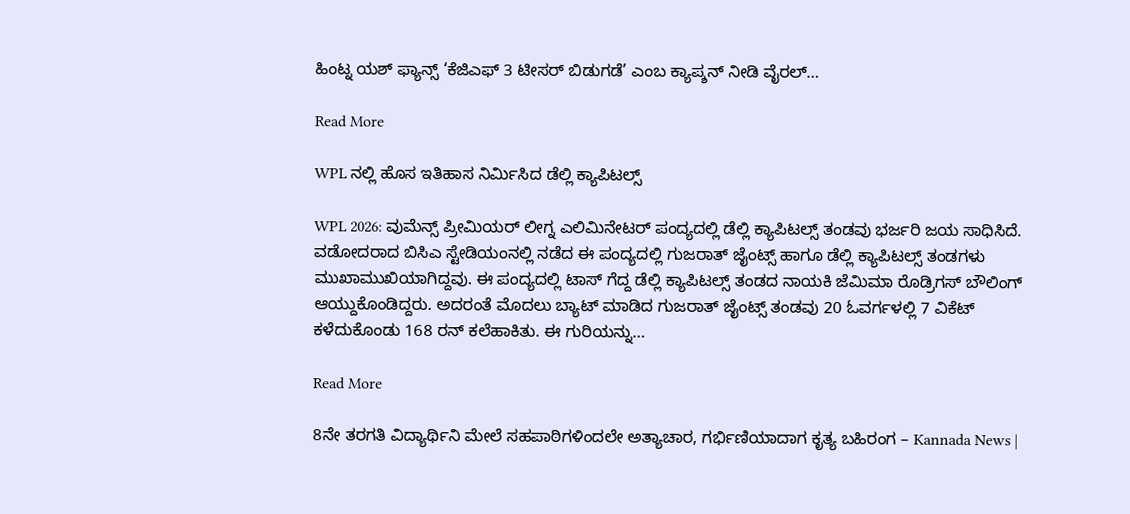ಹಿಂಟ್ನ ಯಶ್ ಫ್ಯಾನ್ಸ್ ‘ಕೆಜಿಎಫ್ 3 ಟೀಸರ್ ಬಿಡುಗಡೆ’ ಎಂಬ ಕ್ಯಾಪ್ಶನ್ ನೀಡಿ ವೈರಲ್…

Read More

WPL ನಲ್ಲಿ ಹೊಸ ಇತಿಹಾಸ ನಿರ್ಮಿಸಿದ ಡೆಲ್ಲಿ ಕ್ಯಾಪಿಟಲ್ಸ್

WPL 2026: ವುಮೆನ್ಸ್ ಪ್ರೀಮಿಯರ್ ಲೀಗ್ನ ಎಲಿಮಿನೇಟರ್ ಪಂದ್ಯದಲ್ಲಿ ಡೆಲ್ಲಿ ಕ್ಯಾಪಿಟಲ್ಸ್ ತಂಡವು ಭರ್ಜರಿ ಜಯ ಸಾಧಿಸಿದೆ. ವಡೋದರಾದ ಬಿಸಿಎ ಸ್ಟೇಡಿಯಂನಲ್ಲಿ ನಡೆದ ಈ ಪಂದ್ಯದಲ್ಲಿ ಗುಜರಾತ್ ಜೈಂಟ್ಸ್ ಹಾಗೂ ಡೆಲ್ಲಿ ಕ್ಯಾಪಿಟಲ್ಸ್ ತಂಡಗಳು ಮುಖಾಮುಖಿಯಾಗಿದ್ದವು. ಈ ಪಂದ್ಯದಲ್ಲಿ ಟಾಸ್ ಗೆದ್ದ ಡೆಲ್ಲಿ ಕ್ಯಾಪಿಟಲ್ಸ್ ತಂಡದ ನಾಯಕಿ ಜೆಮಿಮಾ ರೊಡ್ರಿಗಸ್ ಬೌಲಿಂಗ್ ಆಯ್ದುಕೊಂಡಿದ್ದರು. ಅದರಂತೆ ಮೊದಲು ಬ್ಯಾಟ್ ಮಾಡಿದ ಗುಜರಾತ್ ಜೈಂಟ್ಸ್ ತಂಡವು 20 ಓವರ್ಗಳಲ್ಲಿ 7 ವಿಕೆಟ್ ಕಳೆದುಕೊಂಡು 168 ರನ್ ಕಲೆಹಾಕಿತು. ಈ ಗುರಿಯನ್ನು…

Read More

8ನೇ ತರಗತಿ ವಿದ್ಯಾರ್ಥಿನಿ ಮೇಲೆ ಸಹಪಾಠಿಗಳಿಂದಲೇ ಅತ್ಯಾಚಾರ, ಗರ್ಭಿಣಿಯಾದಾಗ ಕೃತ್ಯ ಬಹಿರಂಗ – Kannada News |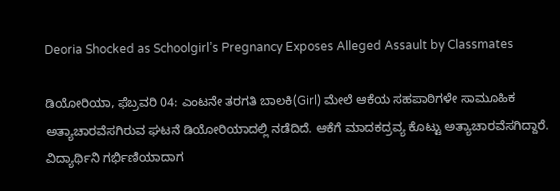Deoria Shocked as Schoolgirl’s Pregnancy Exposes Alleged Assault by Classmates

ಡಿಯೋರಿಯಾ, ಫೆಬ್ರವರಿ 04: ಎಂಟನೇ ತರಗತಿ ಬಾಲಕಿ(Girl) ಮೇಲೆ ಆಕೆಯ ಸಹಪಾಠಿಗಳೇ ಸಾಮೂಹಿಕ ಅತ್ಯಾಚಾರವೆಸಗಿರುವ ಘಟನೆ ಡಿಯೋರಿಯಾದಲ್ಲಿ ನಡೆದಿದೆ. ಆಕೆಗೆ ಮಾದಕದ್ರವ್ಯ ಕೊಟ್ಟು ಅತ್ಯಾಚಾರವೆಸಗಿದ್ದಾರೆ. ವಿದ್ಯಾರ್ಥಿನಿ ಗರ್ಭಿಣಿಯಾದಾಗ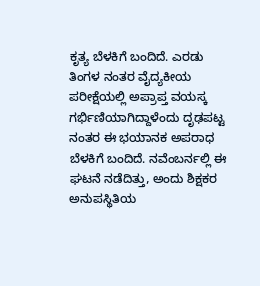ಕೃತ್ಯ ಬೆಳಕಿಗೆ ಬಂದಿದೆ. ಎರಡು ತಿಂಗಳ ನಂತರ ವೈದ್ಯಕೀಯ ಪರೀಕ್ಷೆಯಲ್ಲಿ ಅಪ್ರಾಪ್ತ ವಯಸ್ಕ ಗರ್ಭಿಣಿಯಾಗಿದ್ದಾಳೆಂದು ದೃಢಪಟ್ಟ ನಂತರ ಈ ಭಯಾನಕ ಅಪರಾಧ ಬೆಳಕಿಗೆ ಬಂದಿದೆ. ನವೆಂಬರ್ನಲ್ಲಿ ಈ ಘಟನೆ ನಡೆದಿತ್ತು, ಅಂದು ಶಿಕ್ಷಕರ ಅನುಪಸ್ಥಿತಿಯ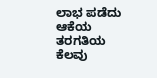ಲಾಭ ಪಡೆದು ಆಕೆಯ ತರಗತಿಯ ಕೆಲವು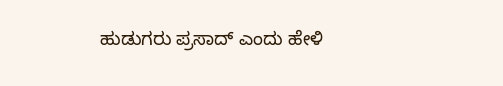ಹುಡುಗರು ಪ್ರಸಾದ್ ಎಂದು ಹೇಳಿ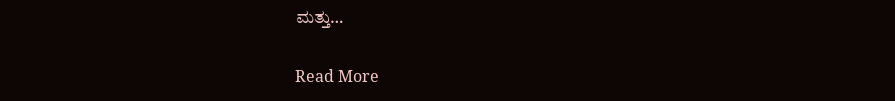ಮತ್ತು…

Read More